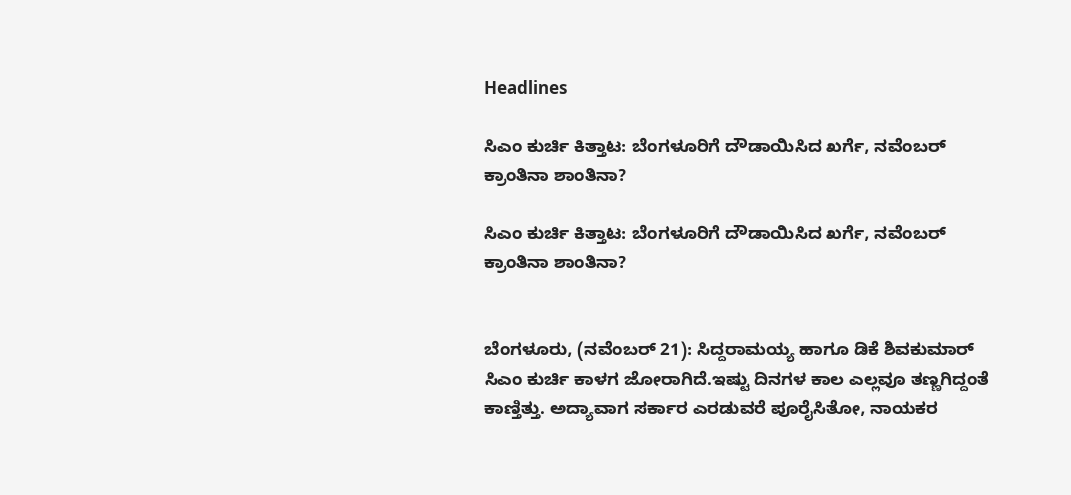Headlines

ಸಿಎಂ ಕುರ್ಚಿ ಕಿತ್ತಾಟ: ಬೆಂಗಳೂರಿಗೆ ದೌಡಾಯಿಸಿದ ಖರ್ಗೆ, ನವೆಂಬರ್ ಕ್ರಾಂತಿನಾ ಶಾಂತಿನಾ?

ಸಿಎಂ ಕುರ್ಚಿ ಕಿತ್ತಾಟ: ಬೆಂಗಳೂರಿಗೆ ದೌಡಾಯಿಸಿದ ಖರ್ಗೆ, ನವೆಂಬರ್ ಕ್ರಾಂತಿನಾ ಶಾಂತಿನಾ?


ಬೆಂಗಳೂರು, (ನವೆಂಬರ್ 21): ಸಿದ್ದರಾಮಯ್ಯ ಹಾಗೂ ಡಿಕೆ ಶಿವಕುಮಾರ್ ಸಿಎಂ ಕುರ್ಚಿ ಕಾಳಗ ಜೋರಾಗಿದೆ.ಇಷ್ಟು ದಿನಗಳ ಕಾಲ ಎಲ್ಲವೂ ತಣ್ಣಗಿದ್ದಂತೆ ಕಾಣ್ತಿತ್ತು. ಅದ್ಯಾವಾಗ ಸರ್ಕಾರ ಎರಡುವರೆ ಪೂರೈಸಿತೋ, ನಾಯಕರ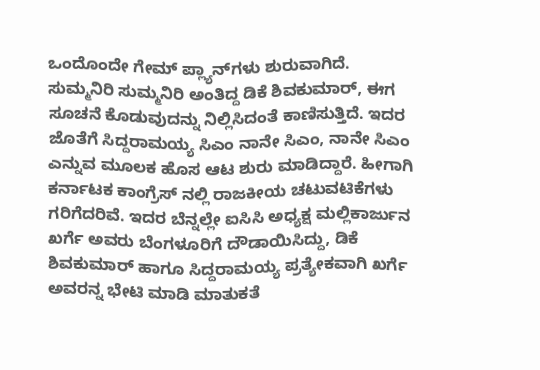ಒಂದೊಂದೇ ಗೇಮ್ ಪ್ಲ್ಯಾನ್‌ಗಳು ಶುರುವಾಗಿದೆ. ಸುಮ್ಮನಿರಿ ಸುಮ್ಮನಿರಿ ಅಂತಿದ್ದ ಡಿಕೆ ಶಿವಕುಮಾರ್, ಈಗ ಸೂಚನೆ ಕೊಡುವುದನ್ನು ನಿಲ್ಲಿಸಿದಂತೆ ಕಾಣಿಸುತ್ತಿದೆ. ಇದರ ಜೊತೆಗೆ ಸಿದ್ದರಾಮಯ್ಯ ಸಿಎಂ ನಾನೇ ಸಿಎಂ, ನಾನೇ ಸಿಎಂ ಎನ್ನುವ ಮೂಲಕ ಹೊಸ ಆಟ ಶುರು ಮಾಡಿದ್ದಾರೆ. ಹೀಗಾಗಿ ಕರ್ನಾಟಕ ಕಾಂಗ್ರೆಸ್ ನಲ್ಲಿ ರಾಜಕೀಯ ಚಟುವಟಿಕೆಗಳು ಗರಿಗೆದರಿವೆ. ಇದರ ಬೆನ್ನಲ್ಲೇ ಐಸಿಸಿ ಅಧ್ಯಕ್ಷ ಮಲ್ಲಿಕಾರ್ಜುನ ಖರ್ಗೆ ಅವರು ಬೆಂಗಳೂರಿಗೆ ದೌಡಾಯಿಸಿದ್ದು, ಡಿಕೆ ಶಿವಕುಮಾರ್ ಹಾಗೂ ಸಿದ್ದರಾಮಯ್ಯ ಪ್ರತ್ಯೇಕವಾಗಿ ಖರ್ಗೆ ಅವರನ್ನ ಭೇಟಿ ಮಾಡಿ ಮಾತುಕತೆ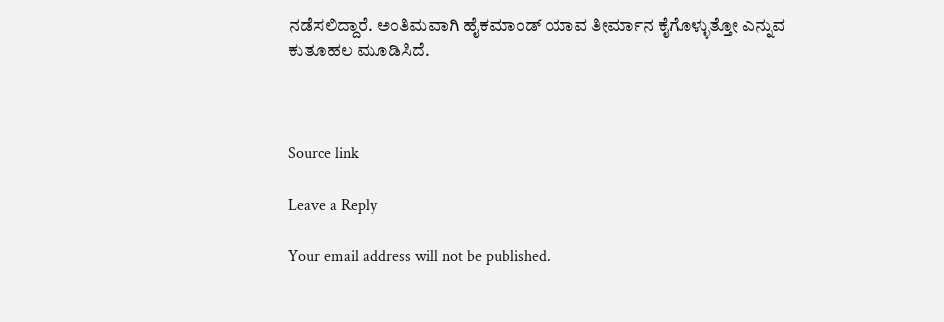ನಡೆಸಲಿದ್ದಾರೆ. ಅಂತಿಮವಾಗಿ ಹೈಕಮಾಂಡ್ ಯಾವ ತೀರ್ಮಾನ ಕೈಗೊಳ್ಳುತ್ತೋ ಎನ್ನುವ ಕುತೂಹಲ ಮೂಡಿಸಿದೆ.



Source link

Leave a Reply

Your email address will not be published.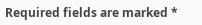Required fields are marked *